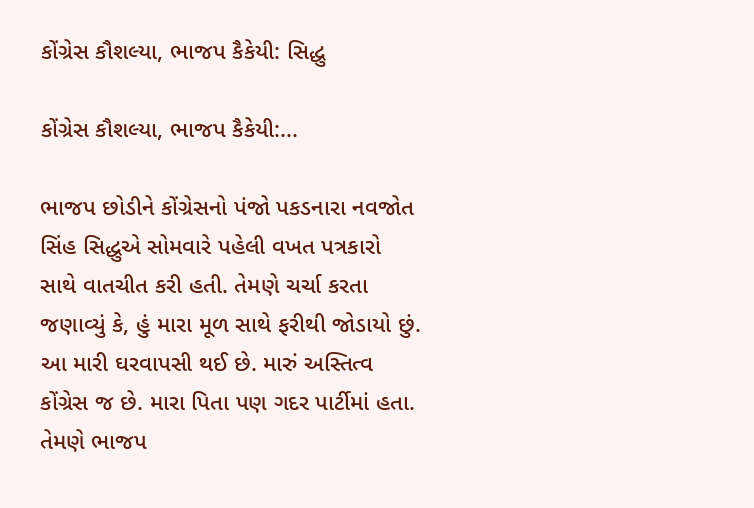કોંગ્રેસ કૌશલ્યા, ભાજપ કૈકેયી: સિદ્ધુ

કોંગ્રેસ કૌશલ્યા, ભાજપ કૈકેયી:...

ભાજપ છોડીને કોંગ્રેસનો પંજો પકડનારા નવજોત સિંહ સિદ્ધુએ સોમવારે પહેલી વખત પત્રકારો સાથે વાતચીત કરી હતી. તેમણે ચર્ચા કરતા જણાવ્યું કે, હું મારા મૂળ સાથે ફરીથી જોડાયો છું. આ મારી ઘરવાપસી થઈ છે. મારું અસ્તિત્વ કોંગ્રેસ જ છે. મારા પિતા પણ ગદર પાર્ટીમાં હતા. તેમણે ભાજપ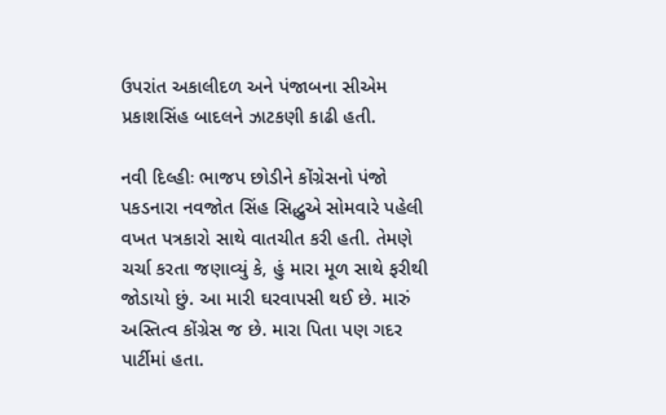ઉપરાંત અકાલીદળ અને પંજાબના સીએમ પ્રકાશસિંહ બાદલને ઝાટકણી કાઢી હતી.

નવી દિલ્હીઃ ભાજપ છોડીને કોંગ્રેસનો પંજો પકડનારા નવજોત સિંહ સિદ્ધુએ સોમવારે પહેલી વખત પત્રકારો સાથે વાતચીત કરી હતી. તેમણે ચર્ચા કરતા જણાવ્યું કે, હું મારા મૂળ સાથે ફરીથી જોડાયો છું. આ મારી ઘરવાપસી થઈ છે. મારું અસ્તિત્વ કોંગ્રેસ જ છે. મારા પિતા પણ ગદર પાર્ટીમાં હતા.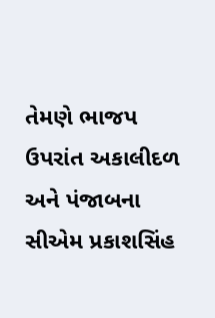તેમણે ભાજપ ઉપરાંત અકાલીદળ અને પંજાબના સીએમ પ્રકાશસિંહ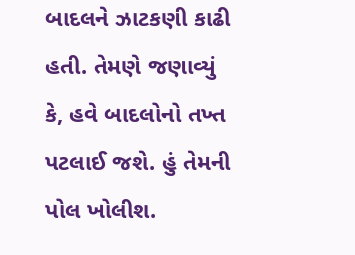બાદલને ઝાટકણી કાઢી હતી. તેમણે જણાવ્યું કે, હવે બાદલોનો તખ્ત પટલાઈ જશે. હું તેમની પોલ ખોલીશ.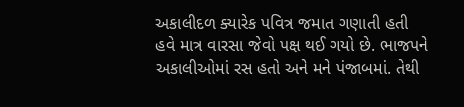અકાલીદળ ક્યારેક પવિત્ર જમાત ગણાતી હતી હવે માત્ર વારસા જેવો પક્ષ થઈ ગયો છે. ભાજપને અકાલીઓમાં રસ હતો અને મને પંજાબમાં. તેથી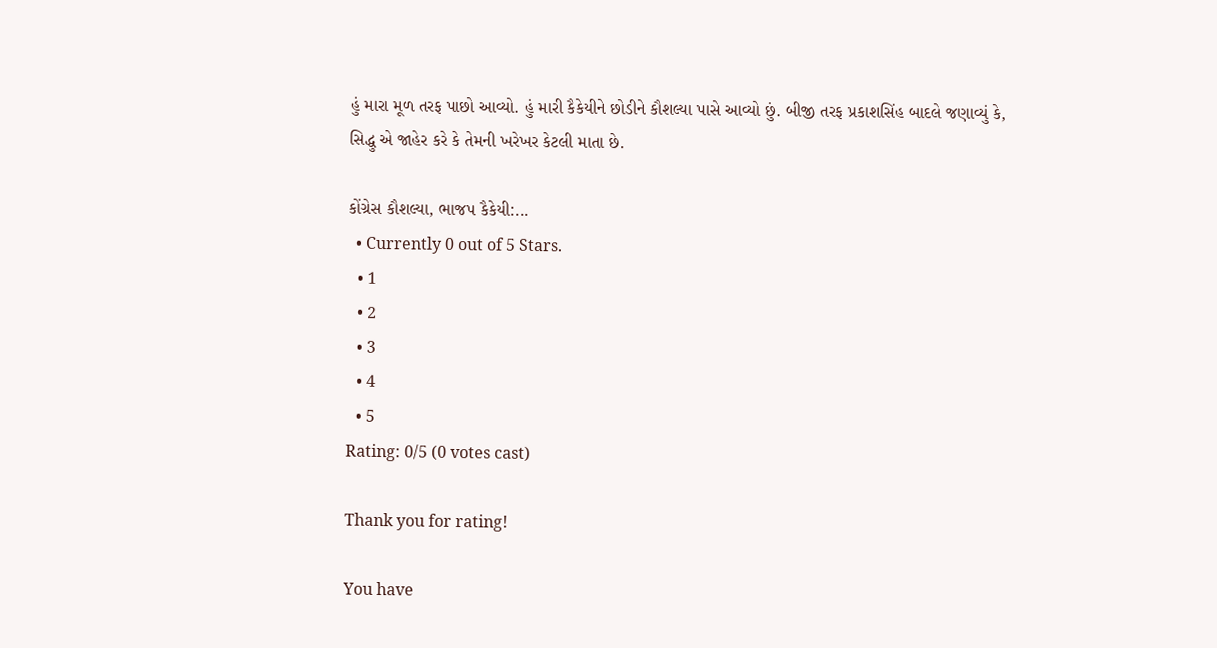હું મારા મૂળ તરફ પાછો આવ્યો. હું મારી કૈકેયીને છોડીને કૌશલ્યા પાસે આવ્યો છું. બીજી તરફ પ્રકાશસિંહ બાદલે જણાવ્યું કે, સિદ્ધુ એ જાહેર કરે કે તેમની ખરેખર કેટલી માતા છે.

કોંગ્રેસ કૌશલ્યા, ભાજપ કૈકેયી:...
  • Currently 0 out of 5 Stars.
  • 1
  • 2
  • 3
  • 4
  • 5
Rating: 0/5 (0 votes cast)

Thank you for rating!

You have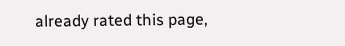already rated this page,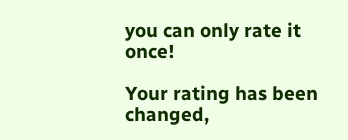you can only rate it once!

Your rating has been changed,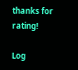thanks for rating!

Log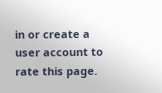in or create a user account to rate this page.